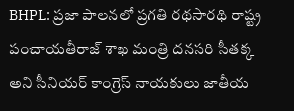BHPL: ప్రజా పాలనలో ప్రగతి రథసారథి రాష్ట్ర పంచాయతీరాజ్ శాఖ మంత్రి దనసరి సీతక్క అని సీనియర్ కాంగ్రెస్ నాయకులు జాతీయ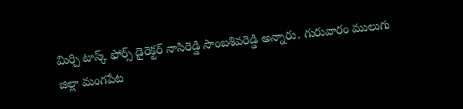మిర్చి టాస్క్ ఫోర్స్ డైరెక్టర్ నాసిరెడ్డి సాంబశివరెడ్డి అన్నారు. గురువారం ములుగు జిల్లా మంగపేట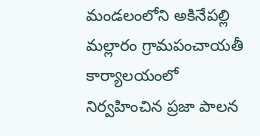మండలంలోని అకినేపల్లి మల్లారం గ్రామపంచాయతీ కార్యాలయంలో నిర్వహించిన ప్రజా పాలన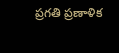ప్రగతి ప్రణాళిక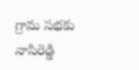గ్రామ సభకు నాసిరెడ్డి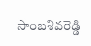సాంబశివరెడ్డి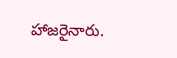హాజరైనారు.